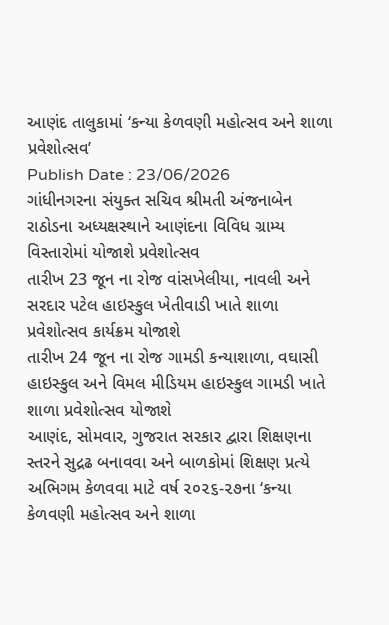આણંદ તાલુકામાં ‘કન્યા કેળવણી મહોત્સવ અને શાળા પ્રવેશોત્સવ’
Publish Date : 23/06/2026
ગાંધીનગરના સંયુક્ત સચિવ શ્રીમતી અંજનાબેન રાઠોડના અધ્યક્ષસ્થાને આણંદના વિવિધ ગ્રામ્ય વિસ્તારોમાં યોજાશે પ્રવેશોત્સવ
તારીખ 23 જૂન ના રોજ વાંસખેલીયા, નાવલી અને સરદાર પટેલ હાઇસ્કુલ ખેતીવાડી ખાતે શાળા પ્રવેશોત્સવ કાર્યક્રમ યોજાશે
તારીખ 24 જૂન ના રોજ ગામડી કન્યાશાળા, વઘાસી હાઇસ્કુલ અને વિમલ મીડિયમ હાઇસ્કુલ ગામડી ખાતે શાળા પ્રવેશોત્સવ યોજાશે
આણંદ, સોમવાર, ગુજરાત સરકાર દ્વારા શિક્ષણના સ્તરને સુદ્રઢ બનાવવા અને બાળકોમાં શિક્ષણ પ્રત્યે અભિગમ કેળવવા માટે વર્ષ ૨૦૨૬-૨૭ના ‘કન્યા કેળવણી મહોત્સવ અને શાળા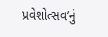પ્રવેશોત્સવ’નું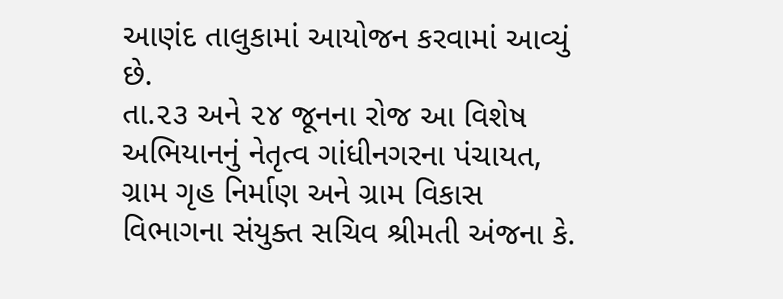આણંદ તાલુકામાં આયોજન કરવામાં આવ્યું છે.
તા.૨૩ અને ૨૪ જૂનના રોજ આ વિશેષ અભિયાનનું નેતૃત્વ ગાંધીનગરના પંચાયત, ગ્રામ ગૃહ નિર્માણ અને ગ્રામ વિકાસ વિભાગના સંયુક્ત સચિવ શ્રીમતી અંજના કે.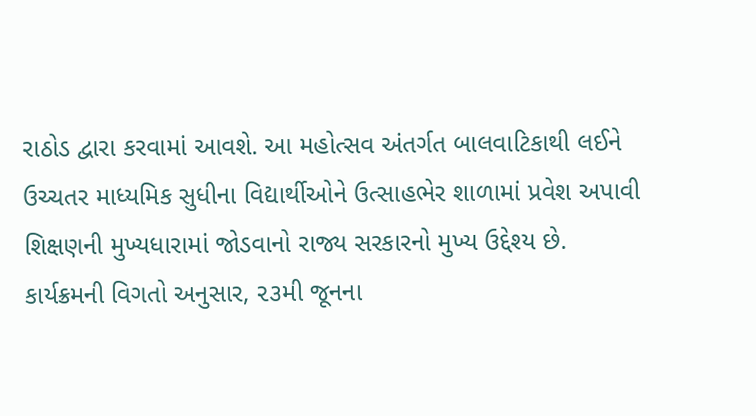રાઠોડ દ્વારા કરવામાં આવશે. આ મહોત્સવ અંતર્ગત બાલવાટિકાથી લઈને ઉચ્ચતર માધ્યમિક સુધીના વિદ્યાર્થીઓને ઉત્સાહભેર શાળામાં પ્રવેશ અપાવી શિક્ષણની મુખ્યધારામાં જોડવાનો રાજ્ય સરકારનો મુખ્ય ઉદ્દેશ્ય છે.
કાર્યક્રમની વિગતો અનુસાર, ૨૩મી જૂનના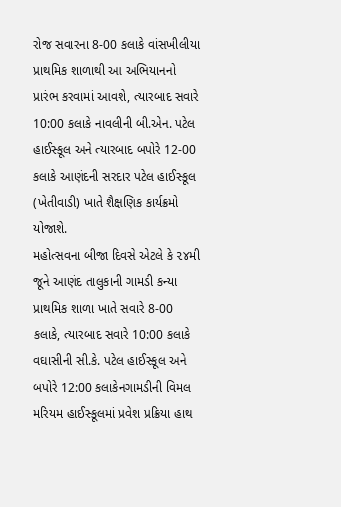રોજ સવારના 8-00 કલાકે વાંસખીલીયા પ્રાથમિક શાળાથી આ અભિયાનનો પ્રારંભ કરવામાં આવશે, ત્યારબાદ સવારે 10:00 કલાકે નાવલીની બી.એન. પટેલ હાઈસ્કૂલ અને ત્યારબાદ બપોરે 12-00 કલાકે આણંદની સરદાર પટેલ હાઈસ્કૂલ (ખેતીવાડી) ખાતે શૈક્ષણિક કાર્યક્રમો યોજાશે.
મહોત્સવના બીજા દિવસે એટલે કે ૨૪મી જૂને આણંદ તાલુકાની ગામડી કન્યા પ્રાથમિક શાળા ખાતે સવારે 8-00 કલાકે, ત્યારબાદ સવારે 10:00 કલાકે વઘાસીની સી.કે. પટેલ હાઈસ્કૂલ અને બપોરે 12:00 કલાકેનગામડીની વિમલ મરિયમ હાઈસ્કૂલમાં પ્રવેશ પ્રક્રિયા હાથ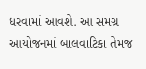ધરવામાં આવશે. આ સમગ્ર આયોજનમાં બાલવાટિકા તેમજ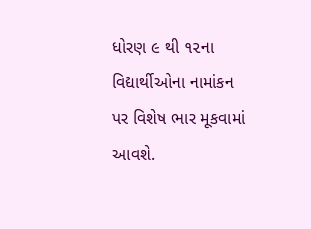ધોરણ ૯ થી ૧૨ના વિદ્યાર્થીઓના નામાંકન પર વિશેષ ભાર મૂકવામાં આવશે.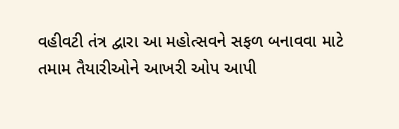વહીવટી તંત્ર દ્વારા આ મહોત્સવને સફળ બનાવવા માટે તમામ તૈયારીઓને આખરી ઓપ આપી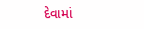દેવામાં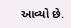આવ્યો છે.